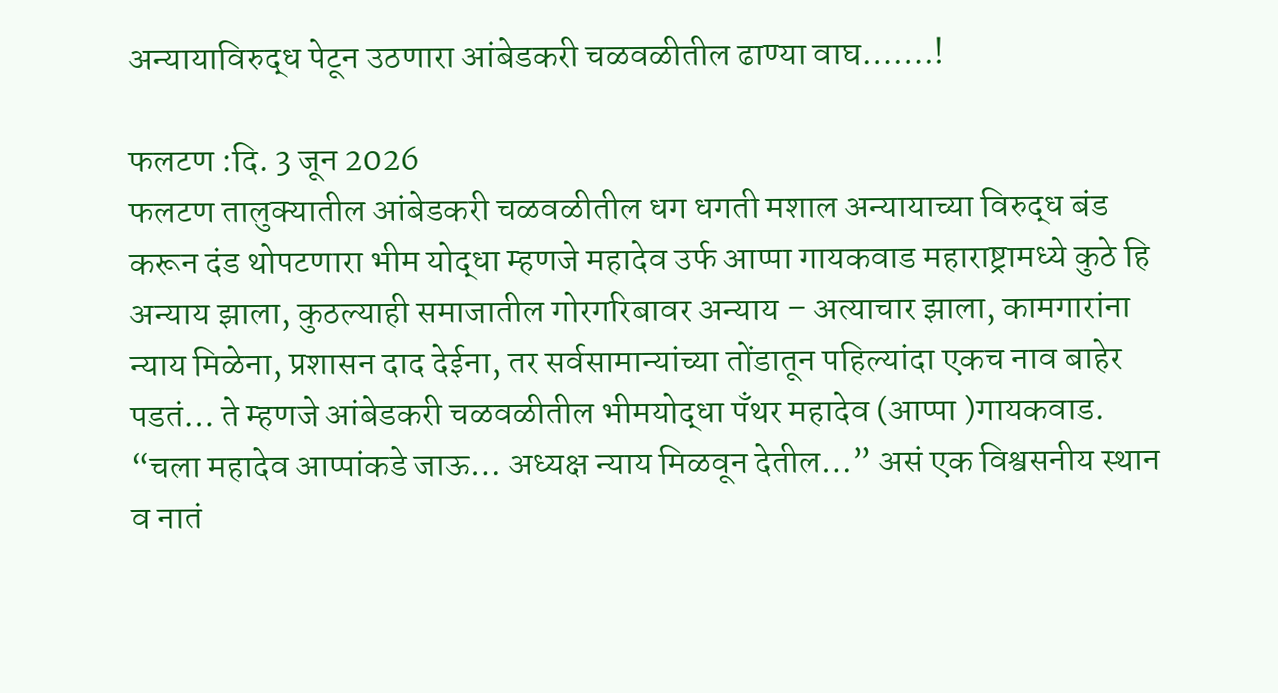अन्यायाविरुद्ध पेटून उठणारा आंबेडकरी चळवळीतील ढाण्या वाघ…….!

फलटण :दि. 3 जून 2026
फलटण तालुक्यातील आंबेडकरी चळवळीतील धग धगती मशाल अन्यायाच्या विरुद्ध बंड करून दंड थोपटणारा भीम योद्धा म्हणजे महादेव उर्फ आप्पा गायकवाड महाराष्ट्रामध्ये कुठे हि अन्याय झाला, कुठल्याही समाजातील गोरगरिबावर अन्याय – अत्याचार झाला, कामगारांना न्याय मिळेना, प्रशासन दाद देईना, तर सर्वसामान्यांच्या तोंडातून पहिल्यांदा एकच नाव बाहेर पडतं… ते म्हणजे आंबेडकरी चळवळीतील भीमयोद्धा पॅंथर महादेव (आप्पा )गायकवाड.
“चला महादेव आप्पांकडे जाऊ… अध्यक्ष न्याय मिळवून देतील…” असं एक विश्वसनीय स्थान व नातं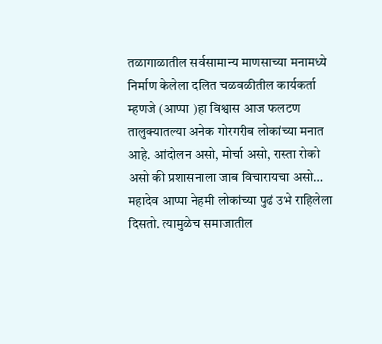तळागाळातील सर्वसामान्य माणसाच्या मनामध्ये निर्माण केलेला दलित चळवळीतील कार्यकर्ता म्हणजे (आप्पा )हा विश्वास आज फलटण तालुक्यातल्या अनेक गोरगरीब लोकांच्या मनात आहे. आंदोलन असो, मोर्चा असो, रास्ता रोको असो की प्रशासनाला जाब विचारायचा असो… महादेव आप्पा नेहमी लोकांच्या पुढं उभे राहिलेला दिसतो. त्यामुळेच समाजातील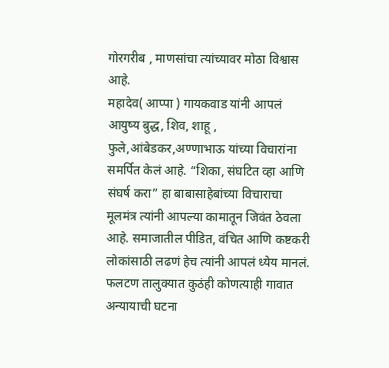गोरगरीब , माणसांचा त्यांच्यावर मोठा विश्वास आहे.
महादेव( आप्पा ) गायकवाड यांनी आपलं आयुष्य बुद्ध, शिव, शाहू , फुले,आंबेडकर,अण्णाभाऊ यांच्या विचारांना समर्पित केलं आहे. “शिका, संघटित व्हा आणि संघर्ष करा” हा बाबासाहेबांच्या विचाराचा मूलमंत्र त्यांनी आपल्या कामातून जिवंत ठेवला आहे. समाजातील पीडित, वंचित आणि कष्टकरी लोकांसाठी लढणं हेच त्यांनी आपलं ध्येय मानलं.
फलटण तालुक्यात कुठंही कोणत्याही गावात अन्यायाची घटना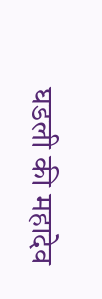घडली की महादेव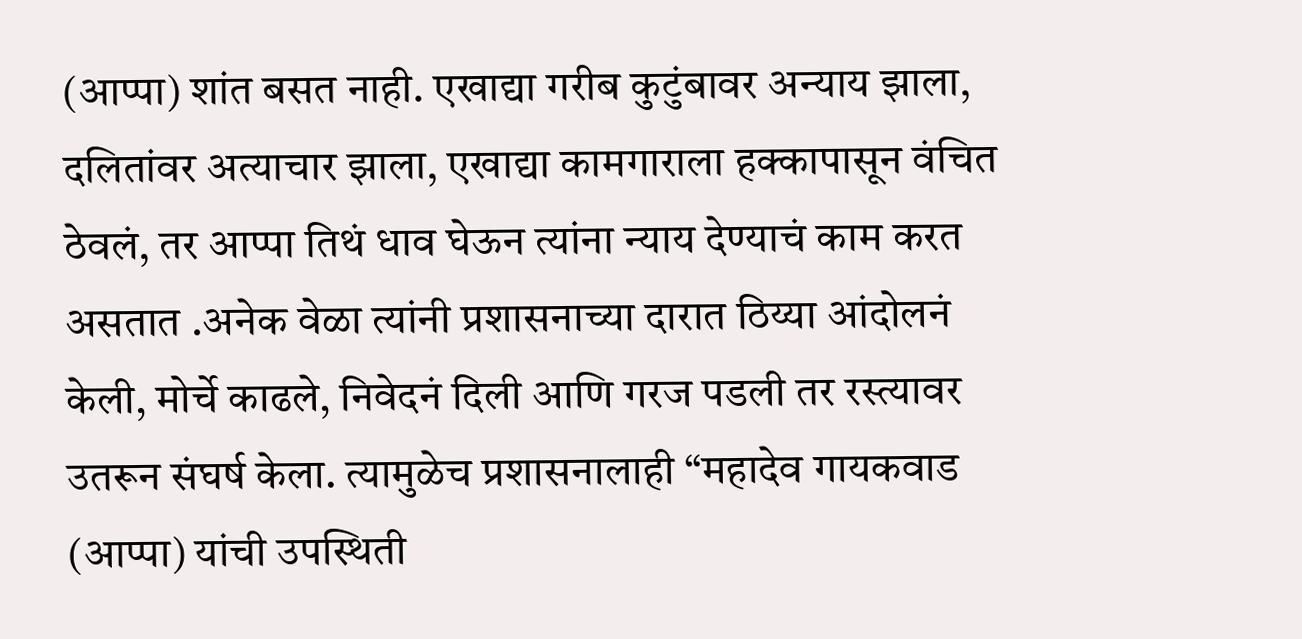(आप्पा) शांत बसत नाही. एखाद्या गरीब कुटुंबावर अन्याय झाला, दलितांवर अत्याचार झाला, एखाद्या कामगाराला हक्कापासून वंचित ठेवलं, तर आप्पा तिथं धाव घेऊन त्यांना न्याय देण्याचं काम करत असतात .अनेक वेळा त्यांनी प्रशासनाच्या दारात ठिय्या आंदोलनं केली, मोर्चे काढले, निवेदनं दिली आणि गरज पडली तर रस्त्यावर उतरून संघर्ष केला. त्यामुळेच प्रशासनालाही “महादेव गायकवाड (आप्पा) यांची उपस्थिती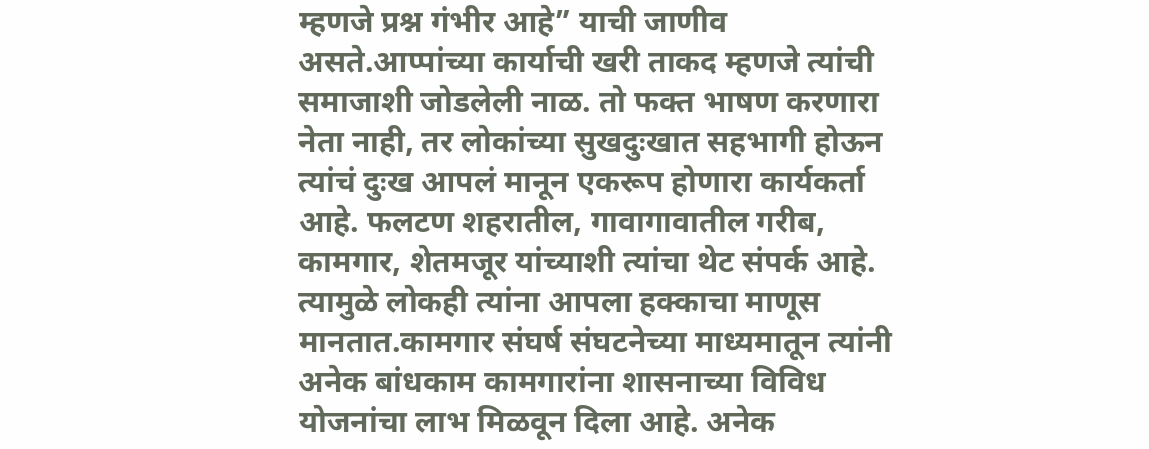म्हणजे प्रश्न गंभीर आहे” याची जाणीव असते.आप्पांच्या कार्याची खरी ताकद म्हणजे त्यांची समाजाशी जोडलेली नाळ. तो फक्त भाषण करणारा नेता नाही, तर लोकांच्या सुखदुःखात सहभागी होऊन त्यांचं दुःख आपलं मानून एकरूप होणारा कार्यकर्ता आहे. फलटण शहरातील, गावागावातील गरीब, कामगार, शेतमजूर यांच्याशी त्यांचा थेट संपर्क आहे. त्यामुळे लोकही त्यांना आपला हक्काचा माणूस मानतात.कामगार संघर्ष संघटनेच्या माध्यमातून त्यांनी अनेक बांधकाम कामगारांना शासनाच्या विविध योजनांचा लाभ मिळवून दिला आहे. अनेक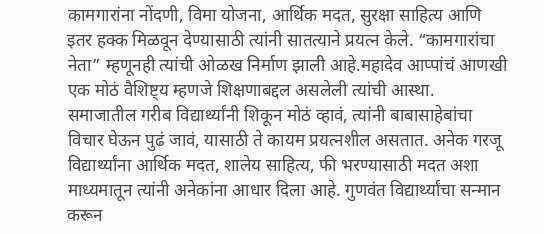कामगारांना नोंदणी, विमा योजना, आर्थिक मदत, सुरक्षा साहित्य आणि इतर हक्क मिळवून देण्यासाठी त्यांनी सातत्याने प्रयत्न केले. “कामगारांचा नेता” म्हणूनही त्यांची ओळख निर्माण झाली आहे.महादेव आप्पांचं आणखी एक मोठं वैशिष्ट्य म्हणजे शिक्षणाबद्दल असलेली त्यांची आस्था. समाजातील गरीब विद्यार्थ्यांनी शिकून मोठं व्हावं, त्यांनी बाबासाहेबांचा विचार घेऊन पुढं जावं, यासाठी ते कायम प्रयत्नशील असतात. अनेक गरजू विद्यार्थ्यांना आर्थिक मदत, शालेय साहित्य, फी भरण्यासाठी मदत अशा माध्यमातून त्यांनी अनेकांना आधार दिला आहे. गुणवंत विद्यार्थ्यांचा सन्मान करून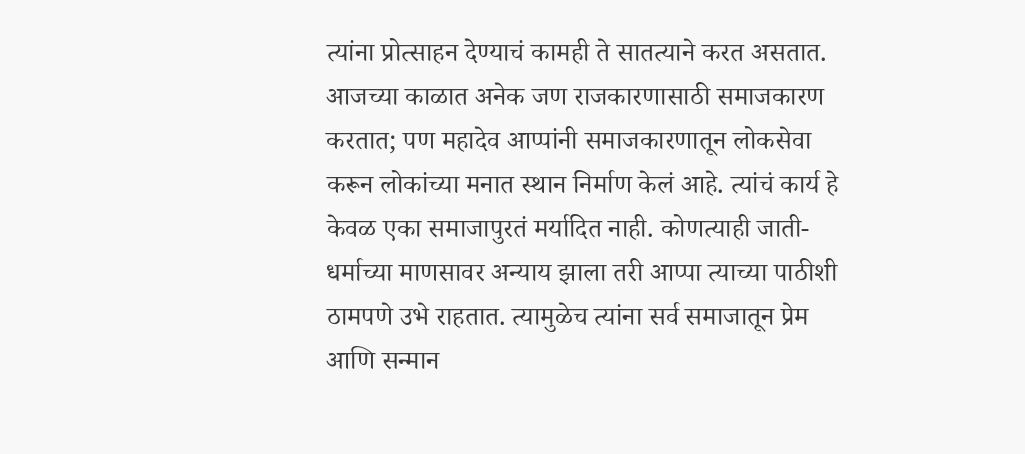त्यांना प्रोत्साहन देण्याचं कामही ते सातत्याने करत असतात.
आजच्या काळात अनेक जण राजकारणासाठी समाजकारण करतात; पण महादेव आप्पांनी समाजकारणातून लोकसेवा करून लोकांच्या मनात स्थान निर्माण केलं आहे. त्यांचं कार्य हे केवळ एका समाजापुरतं मर्यादित नाही. कोणत्याही जाती-धर्माच्या माणसावर अन्याय झाला तरी आप्पा त्याच्या पाठीशी ठामपणे उभे राहतात. त्यामुळेच त्यांना सर्व समाजातून प्रेम आणि सन्मान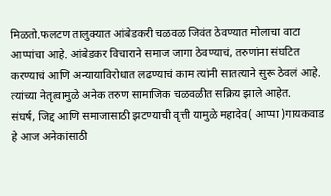मिळतो.फलटण तालुक्यात आंबेडकरी चळवळ जिवंत ठेवण्यात मोलाचा वाटा आप्पांचा आहे. आंबेडकर विचाराने समाज जागा ठेवण्याचं, तरुणांना संघटित करण्याचं आणि अन्यायाविरोधात लढण्याचं काम त्यांनी सातत्याने सुरू ठेवलं आहे. त्यांच्या नेतृत्वामुळे अनेक तरुण सामाजिक चळवळीत सक्रिय झाले आहेत.
संघर्ष, जिद्द आणि समाजासाठी झटण्याची वृत्ती यामुळे महादेव( आप्पा )गायकवाड हे आज अनेकांसाठी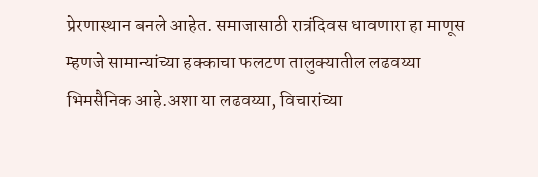प्रेरणास्थान बनले आहेत. समाजासाठी रात्रंदिवस धावणारा हा माणूस म्हणजे सामान्यांच्या हक्काचा फलटण तालुक्यातील लढवय्या भिमसैनिक आहे.अशा या लढवय्या, विचारांच्या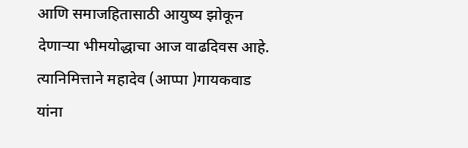आणि समाजहितासाठी आयुष्य झोकून देणाऱ्या भीमयोद्धाचा आज वाढदिवस आहे. त्यानिमित्ताने महादेव (आप्पा )गायकवाड यांना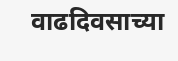वाढदिवसाच्या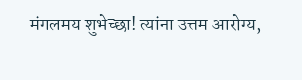मंगलमय शुभेच्छा! त्यांना उत्तम आरोग्य,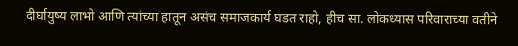दीर्घायुष्य लाभो आणि त्यांच्या हातून असंच समाजकार्य घडत राहो, हीच सा. लोकध्यास परिवाराच्या वतीने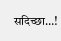सदिच्छा…!